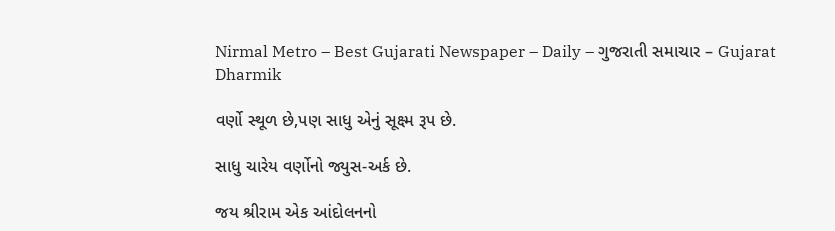Nirmal Metro – Best Gujarati Newspaper – Daily – ગુજરાતી સમાચાર – Gujarat
Dharmik

વર્ણો સ્થૂળ છે,પણ સાધુ એનું સૂક્ષ્મ રૂપ છે.

સાધુ ચારેય વર્ણોનો જ્યુસ-અર્ક છે.

જય શ્રીરામ એક આંદોલનનો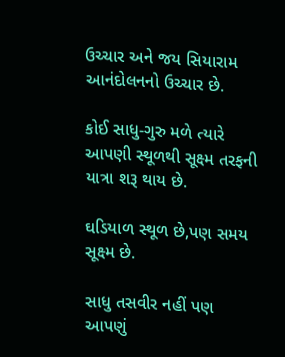ઉચ્ચાર અને જય સિયારામ આનંદોલનનો ઉચ્ચાર છે.

કોઈ સાધુ-ગુરુ મળે ત્યારે આપણી સ્થૂળથી સૂક્ષ્મ તરફની યાત્રા શરૂ થાય છે.

ઘડિયાળ સ્થૂળ છે,પણ સમય સૂક્ષ્મ છે.

સાધુ તસવીર નહીં પણ આપણું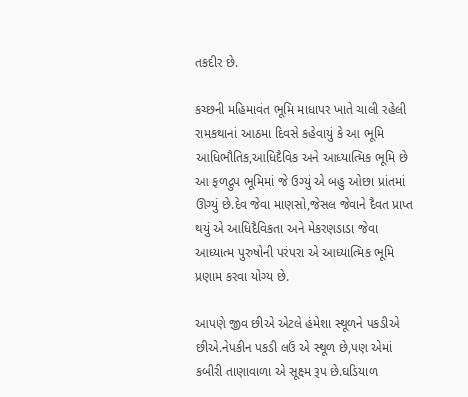તકદીર છે.

કચ્છની મહિમાવંત ભૂમિ માધાપર ખાતે ચાલી રહેલી રામકથાનાં આઠમા દિવસે કહેવાયું કે આ ભૂમિ આધિભૌતિક,આધિદૈવિક અને આધ્યાત્મિક ભૂમિ છે આ ફળદ્રુપ ભૂમિમાં જે ઉગ્યું એ બહુ ઓછા પ્રાંતમાં ઊગ્યું છે.દેવ જેવા માણસો,જેસલ જેવાને દૈવત પ્રાપ્ત થયું એ આધિદૈવિકતા અને મેકરણડાડા જેવા આધ્યાત્મ પુરુષોની પરંપરા એ આધ્યાત્મિક ભૂમિ પ્રણામ કરવા યોગ્ય છે.

આપણે જીવ છીએ એટલે હંમેશા સ્થૂળને પકડીએ છીએ.નેપકીન પકડી લઉં એ સ્થૂળ છે,પણ એમાં કબીરી તાણાવાળા એ સૂક્ષ્મ રૂપ છે.ઘડિયાળ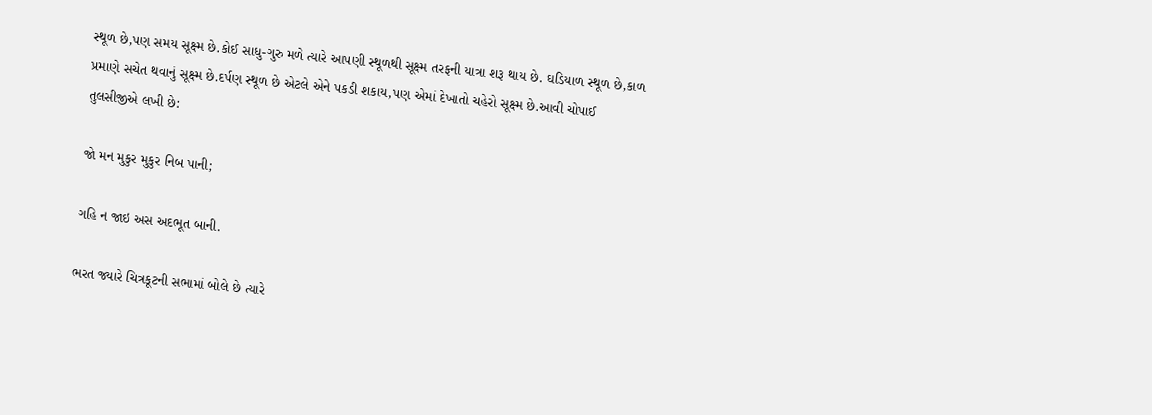સ્થૂળ છે,પણ સમય સૂક્ષ્મ છે.કોઈ સાધુ-ગુરુ મળે ત્યારે આપણી સ્થૂળથી સૂક્ષ્મ તરફની યાત્રા શરૂ થાય છે. ઘડિયાળ સ્થૂળ છે,કાળ પ્રમાણે સચેત થવાનું સૂક્ષ્મ છે.દર્પણ સ્થૂળ છે એટલે એને પકડી શકાય,પણ એમાં દેખાતો ચહેરો સૂક્ષ્મ છે.આવી ચોપાઈ તુલસીજીએ લખી છે:

જો મન મુકુર મુકુર નિબ પાની;

ગહિ ન જાઇ અસ અદભૂત બાની.

ભરત જ્યારે ચિત્રકૂટની સભામાં બોલે છે ત્યારે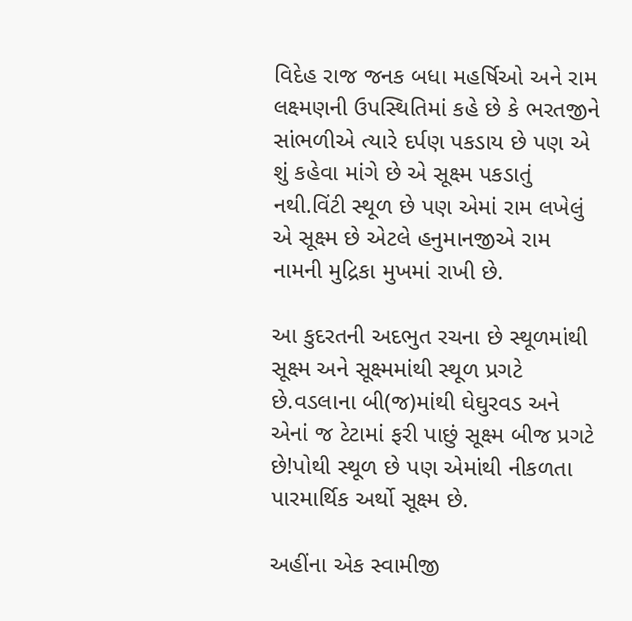વિદેહ રાજ જનક બધા મહર્ષિઓ અને રામ લક્ષ્મણની ઉપસ્થિતિમાં કહે છે કે ભરતજીને સાંભળીએ ત્યારે દર્પણ પકડાય છે પણ એ શું કહેવા માંગે છે એ સૂક્ષ્મ પકડાતું નથી.વિંટી સ્થૂળ છે પણ એમાં રામ લખેલું એ સૂક્ષ્મ છે એટલે હનુમાનજીએ રામ નામની મુદ્રિકા મુખમાં રાખી છે.

આ કુદરતની અદભુત રચના છે સ્થૂળમાંથી સૂક્ષ્મ અને સૂક્ષ્મમાંથી સ્થૂળ પ્રગટે છે.વડલાના બી(જ)માંથી ઘેઘુરવડ અને એનાં જ ટેટામાં ફરી પાછું સૂક્ષ્મ બીજ પ્રગટે છે!પોથી સ્થૂળ છે પણ એમાંથી નીકળતા પારમાર્થિક અર્થો સૂક્ષ્મ છે.

અહીંના એક સ્વામીજી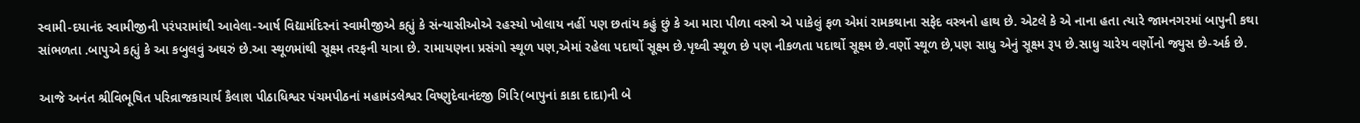સ્વામી-દયાનંદ સ્વામીજીની પરંપરામાંથી આવેલા-આર્ષ વિદ્યામંદિરનાં સ્વામીજીએ કહ્યું કે સંન્યાસીઓએ રહસ્યો ખોલાય નહીં પણ છતાંય કહું છું કે આ મારા પીળા વસ્ત્રો એ પાકેલું ફળ એમાં રામકથાના સફેદ વસ્ત્રનો હાથ છે. એટલે કે એ નાના હતા ત્યારે જામનગરમાં બાપુની કથા સાંભળતા .બાપુએ કહ્યું કે આ કબુલવું અઘરું છે.આ સ્થૂળમાંથી સૂક્ષ્મ તરફની યાત્રા છે. રામાયણના પ્રસંગો સ્થૂળ પણ,એમાં રહેલા પદાર્થો સૂક્ષ્મ છે.પૃથ્વી સ્થૂળ છે પણ નીકળતા પદાર્થો સૂક્ષ્મ છે.વર્ણો સ્થૂળ છે,પણ સાધુ એનું સૂક્ષ્મ રૂપ છે.સાધુ ચારેય વર્ણોનો જ્યુસ છે-અર્ક છે.

આજે અનંત શ્રીવિભૂષિત પરિવ્રાજકાચાર્ય કૈલાશ પીઠાધિશ્વર પંચમપીઠનાં મહામંડલેશ્વર વિષ્ણુદેવાનંદજી ગિરિ(બાપુનાં કાકા દાદા)ની બે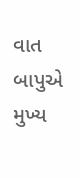વાત બાપુએ મુખ્ય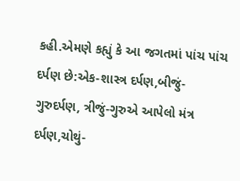કહી.એમણે કહ્યું કે આ જગતમાં પાંચ પાંચ દર્પણ છે:એક-શાસ્ત્ર દર્પણ,બીજું-ગુરુદર્પણ, ત્રીજું-ગુરુએ આપેલો મંત્ર દર્પણ,ચોથું-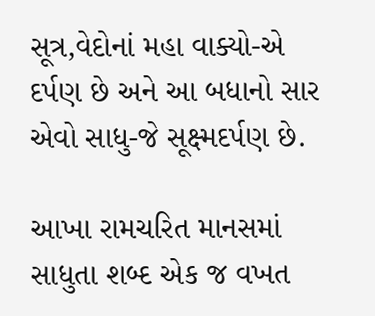સૂત્ર,વેદોનાં મહા વાક્યો-એ દર્પણ છે અને આ બધાનો સાર એવો સાધુ-જે સૂક્ષ્મદર્પણ છે.

આખા રામચરિત માનસમાં સાધુતા શબ્દ એક જ વખત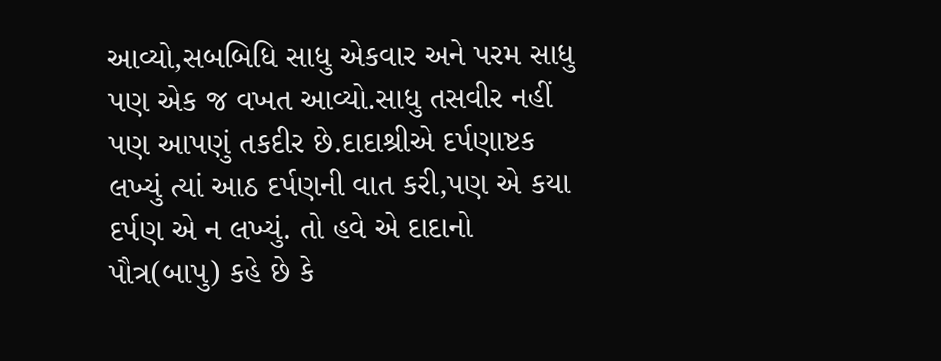આવ્યો,સબબિધિ સાધુ એકવાર અને પરમ સાધુ પણ એક જ વખત આવ્યો.સાધુ તસવીર નહીં પણ આપણું તકદીર છે.દાદાશ્રીએ દર્પણાષ્ટક લખ્યું ત્યાં આઠ દર્પણની વાત કરી,પણ એ કયા દર્પણ એ ન લખ્યું. તો હવે એ દાદાનો પૌત્ર(બાપુ) કહે છે કે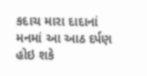કદાચ મારા દાદાનાં મનમાં આ આઠ દર્પણ હોઇ શકે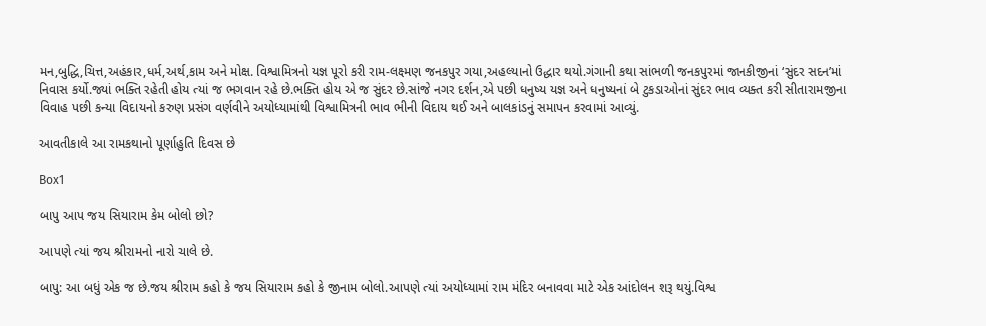મન,બુદ્ધિ,ચિત્ત,અહંકાર,ધર્મ,અર્થ,કામ અને મોક્ષ. વિશ્વામિત્રનો યજ્ઞ પૂરો કરી રામ-લક્ષ્મણ જનકપુર ગયા,અહલ્યાનો ઉદ્ધાર થયો.ગંગાની કથા સાંભળી જનકપુરમાં જાનકીજીનાં ‘સુંદર સદન’માં નિવાસ કર્યો.જ્યાં ભક્તિ રહેતી હોય ત્યાં જ ભગવાન રહે છે.ભક્તિ હોય એ જ સુંદર છે.સાંજે નગર દર્શન,એ પછી ધનુષ્ય યજ્ઞ અને ધનુષ્યનાં બે ટુકડાઓનાં સુંદર ભાવ વ્યક્ત કરી સીતારામજીના વિવાહ પછી કન્યા વિદાયનો કરુણ પ્રસંગ વર્ણવીને અયોધ્યામાંથી વિશ્વામિત્રની ભાવ ભીની વિદાય થઈ અને બાલકાંડનું સમાપન કરવામાં આવ્યું.

આવતીકાલે આ રામકથાનો પૂર્ણાહુતિ દિવસ છે

Box1

બાપુ આપ જય સિયારામ કેમ બોલો છો?

આપણે ત્યાં જય શ્રીરામનો નારો ચાલે છે.

બાપુ: આ બધું એક જ છે.જય શ્રીરામ કહો કે જય સિયારામ કહો કે જીનામ બોલો.આપણે ત્યાં અયોધ્યામાં રામ મંદિર બનાવવા માટે એક આંદોલન શરૂ થયું.વિશ્વ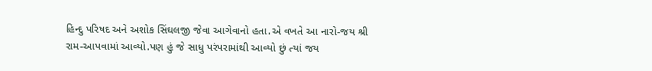હિન્દુ પરિષદ અને અશોક સિંઘલજી જેવા આગેવાનો હતા.એ વખતે આ નારો-જય શ્રી રામ-આપવામાં આવ્યો.પણ હું જે સાધુ પરંપરામાંથી આવ્યો છું ત્યાં જય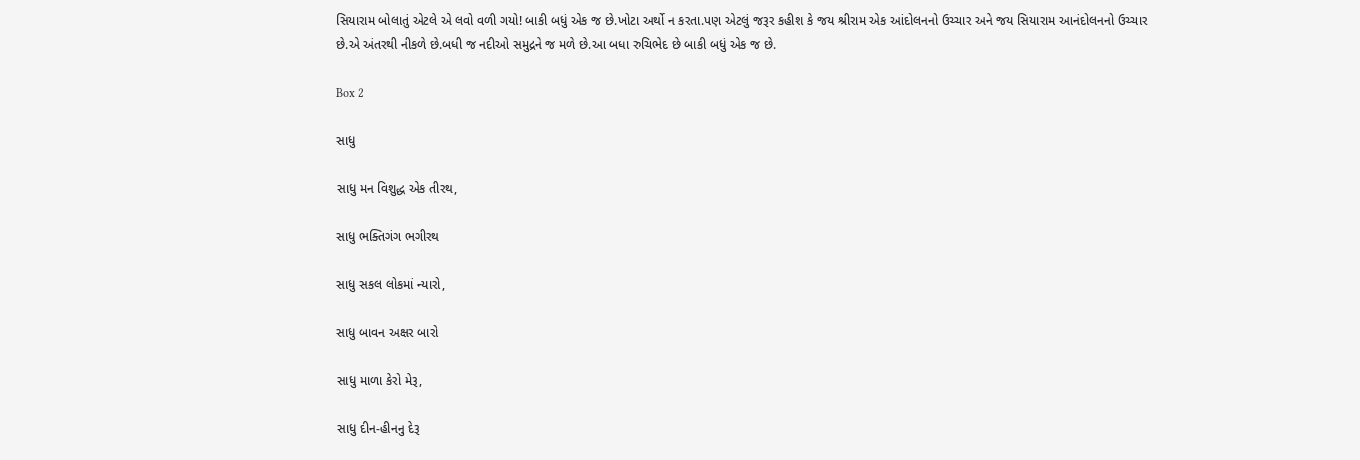સિયારામ બોલાતું એટલે એ લવો વળી ગયો! બાકી બધું એક જ છે.ખોટા અર્થો ન કરતા.પણ એટલું જરૂર કહીશ કે જય શ્રીરામ એક આંદોલનનો ઉચ્ચાર અને જય સિયારામ આનંદોલનનો ઉચ્ચાર છે.એ અંતરથી નીકળે છે.બધી જ નદીઓ સમુદ્રને જ મળે છે.આ બધા રુચિભેદ છે બાકી બધું એક જ છે.

Box 2

સાધુ

સાધુ મન વિશુદ્ધ એક તીરથ,

સાધુ ભક્તિગંગ‌ ‌ભગીરથ

સાધુ સકલ લોકમાં ન્યારો,

સાધુ બાવન અક્ષર બારો

સાધુ માળા ‌કેરો મેરૂ,

સાધુ દીન-હીનનુ દેરૂ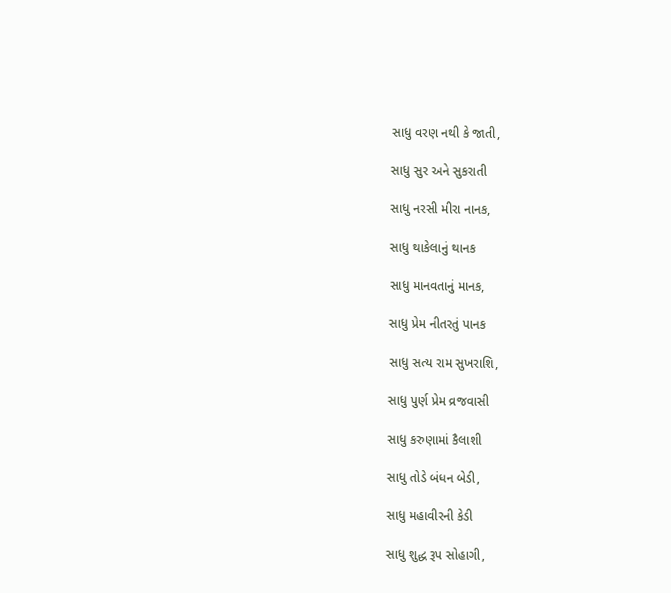સાધુ ‌વરણ નથી કે જાતી,

સાધુ સુર‌ ‌અને ‌સુકરાતી

સાધુ નરસી ‌મીરા નાનક,

સાધુ થાકેલાનું ‌‌થાનક

સાધુ માનવતાનું માનક,

સાધુ ‌પ્રેમ નીતરતું પાનક

સાધુ સત્ય રામ સુખરાશિ,

સાધુ પુર્ણ પ્રેમ વ્રજવાસી

સાધુ કરુણામાં ‌કૈલાશી

સાધુ ‌તોડે ‌બંધન બેડી,

સાધુ ‌મહાવીરની ‌કેડી

સાધુ ‌શુદ્ધ રૂપ સોહાગી,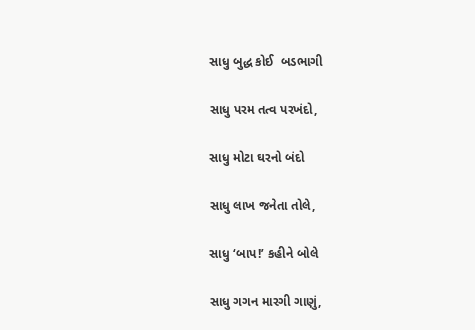સાધુ બુદ્ધ કોઈ  બડભાગી

સાધુ ‌પરમ તત્વ પરખંદો,

સાધુ મોટા ઘરનો બંદો

સાધુ લાખ જનેતા તોલે,

સાધુ ‘બાપ!’ કહીને બોલે

સાધુ ગગન મારગી ગાણું,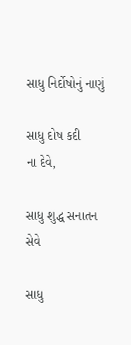સાધુ ‌નિર્દોષોનું‌ ‌નાણું

સાધુ દોષ ‌કદી ના‌ ‌દેવે,

સાધુ શુદ્ધ સનાતન સેવે

સાધુ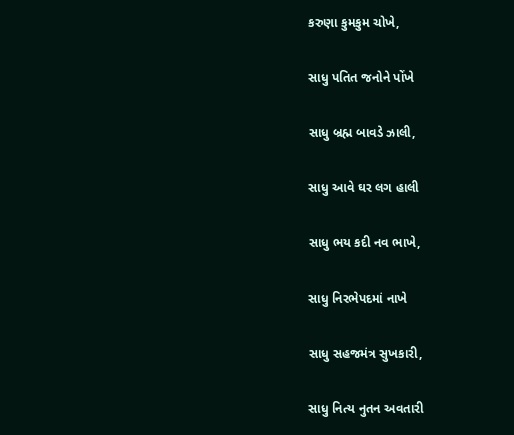કરુણા‌ ‌કુમકુમ ચોખે,

સાધુ ‌પતિત જનોને પોંખે

સાધુ બ્રહ્મ બાવડે ઝાલી,

સાધુ આવે ઘર લગ હાલી

સાધુ ‌ભય કદી ‌નવ‌ ‌ભાખે,

સાધુ ‌નિરભેપદમાં નાખે

સાધુ સહજમંત્ર સુખકારી,

સાધુ નિત્ય નુતન અવતારી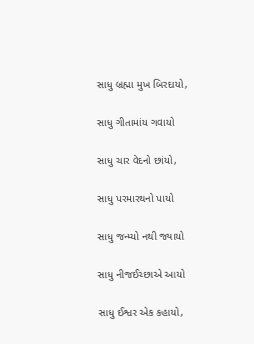સાધુ બ્રહ્મા મુખ બિરદાયો,

સાધુ ગીતા‌માંય ગવાયો

સાધુ ‌ચાર વેદનો ‌છાંયો,

સાધુ ‌પરમારથનો પાયો

સાધુ જન્મ્યો નથી જ્યાયો

સાધુ નીજઈચ્છાએ આયો

સાધુ ઈશ્વર ‌એક કહાયો,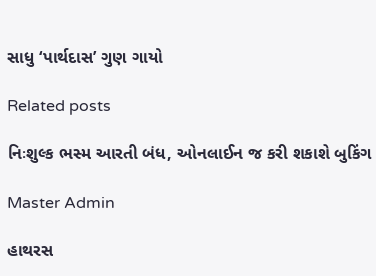સાધુ ‘પાર્થદાસ’ ગુણ ગાયો

Related posts

નિઃશુલ્ક ભસ્મ આરતી બંધ, ઓનલાઈન જ કરી શકાશે બુકિંગ

Master Admin

હાથરસ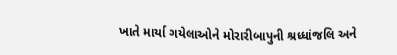ખાતે માર્યા ગયેલાઓને મોરારીબાપુની શ્રધ્ધાંજલિ અને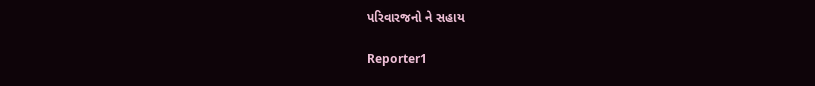પરિવારજનો ને સહાય

Reporter1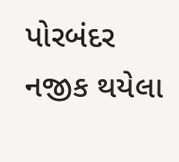પોરબંદર નજીક થયેલા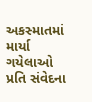અકસ્માતમાં માર્યા ગયેલાઓ પ્રતિ સંવેદના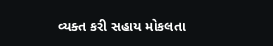વ્યક્ત કરી સહાય મોકલતા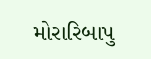મોરારિબાપુ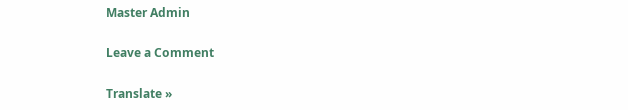Master Admin

Leave a Comment

Translate »